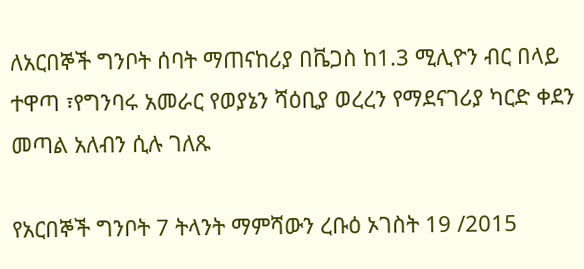ለአርበኞች ግንቦት ሰባት ማጠናከሪያ በቬጋስ ከ1.3 ሚሊዮን ብር በላይ ተዋጣ ፣የግንባሩ አመራር የወያኔን ሻዕቢያ ወረረን የማደናገሪያ ካርድ ቀደን መጣል አለብን ሲሉ ገለጹ

የአርበኞች ግንቦት 7 ትላንት ማምሻውን ረቡዕ ኦገስት 19 /2015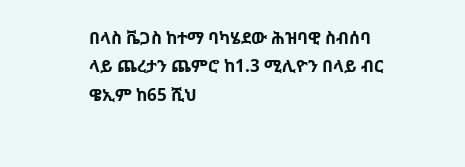በላስ ቬጋስ ከተማ ባካሄደው ሕዝባዊ ስብሰባ ላይ ጨረታን ጨምሮ ከ1.3 ሚሊዮን በላይ ብር ዌኢም ከ65 ሺህ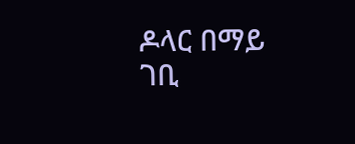ዶላር በማይ ገቢ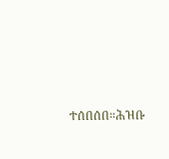ተሰበሰበ።ሕዝቡ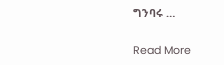ግንባሩ …

Read More